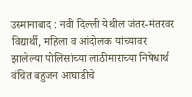उस्मानाबाद : नवी दिल्ली येथील जंतर-मंतरवर विद्यार्थी, महिला व आंदोलक यांच्यावर झालेल्या पोलिसांच्या लाठीमाराच्या निषेधार्थ वंचित बहुजन आघाडीचे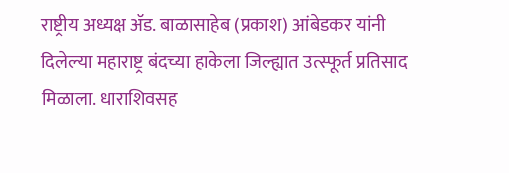राष्ट्रीय अध्यक्ष ॲड. बाळासाहेब (प्रकाश) आंबेडकर यांनी दिलेल्या महाराष्ट्र बंदच्या हाकेला जिल्ह्यात उत्स्फूर्त प्रतिसाद मिळाला. धाराशिवसह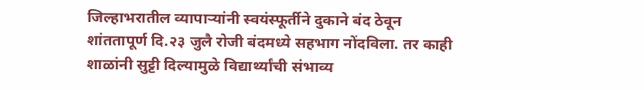जिल्हाभरातील व्यापाऱ्यांनी स्वयंस्फूर्तीने दुकाने बंद ठेवून शांततापूर्ण दि.२३ जुलै रोजी बंदमध्ये सहभाग नोंदविला. तर काही शाळांनी सुट्टी दिल्यामुळे विद्यार्थ्यांची संभाव्य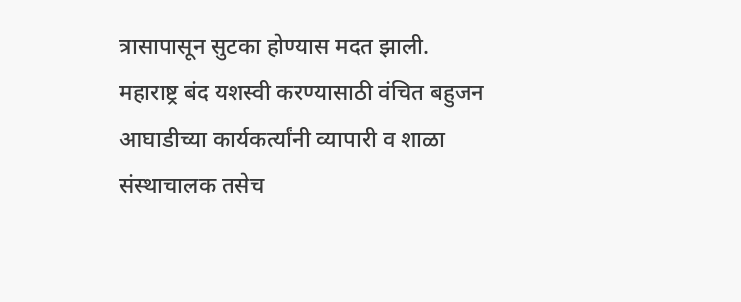त्रासापासून सुटका होण्यास मदत झाली.
महाराष्ट्र बंद यशस्वी करण्यासाठी वंचित बहुजन आघाडीच्या कार्यकर्त्यांनी व्यापारी व शाळा संस्थाचालक तसेच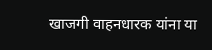खाजगी वाहनधारक यांना या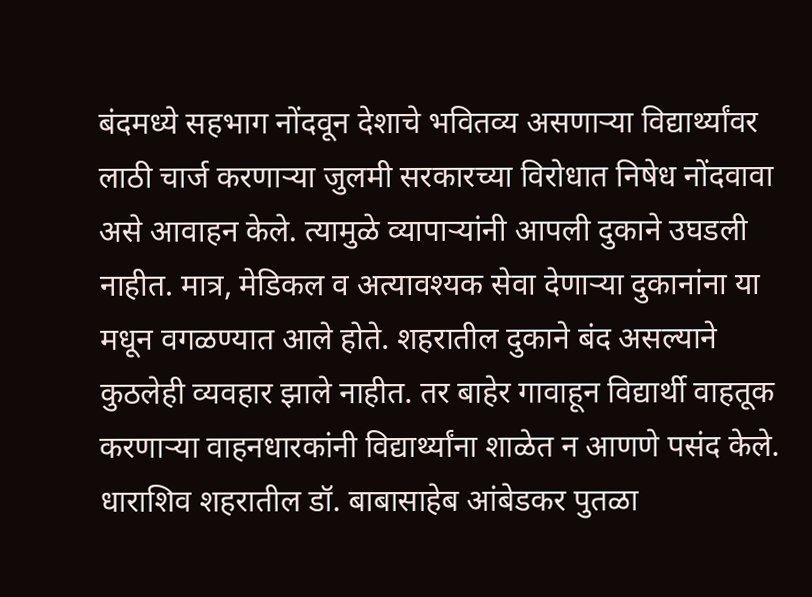बंदमध्ये सहभाग नोंदवून देशाचे भवितव्य असणाऱ्या विद्यार्थ्यांवर लाठी चार्ज करणाऱ्या जुलमी सरकारच्या विरोधात निषेध नोंदवावा असे आवाहन केले. त्यामुळे व्यापाऱ्यांनी आपली दुकाने उघडली नाहीत. मात्र, मेडिकल व अत्यावश्यक सेवा देणाऱ्या दुकानांना या मधून वगळण्यात आले होते. शहरातील दुकाने बंद असल्याने कुठलेही व्यवहार झाले नाहीत. तर बाहेर गावाहून विद्यार्थी वाहतूक करणाऱ्या वाहनधारकांनी विद्यार्थ्यांना शाळेत न आणणे पसंद केले.
धाराशिव शहरातील डॉ. बाबासाहेब आंबेडकर पुतळा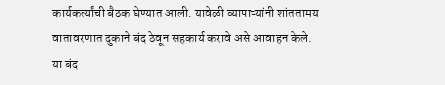कार्यकर्त्यांची बैठक घेण्यात आली. यावेळी व्यापाऱ्यांनी शांततामय वातावरणात दुकाने बंद ठेवून सहकार्य करावे असे आवाहन केले.
या बंद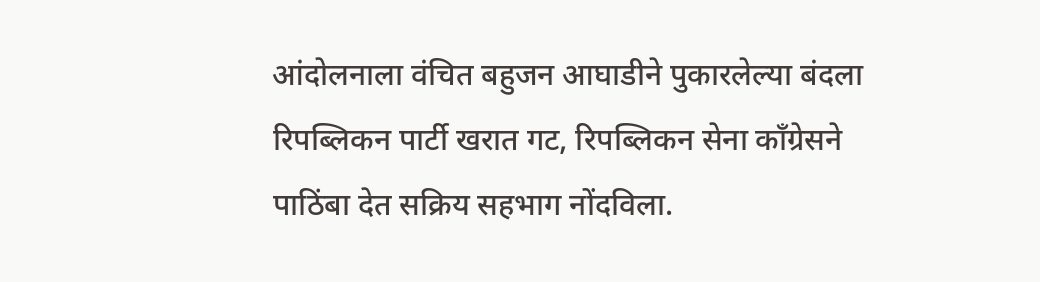आंदोलनाला वंचित बहुजन आघाडीने पुकारलेल्या बंदला रिपब्लिकन पार्टी खरात गट, रिपब्लिकन सेना कॉंग्रेसने पाठिंबा देत सक्रिय सहभाग नोंदविला.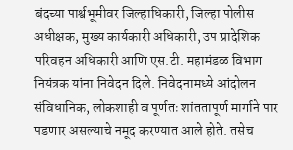बंदच्या पार्श्वभूमीवर जिल्हाधिकारी, जिल्हा पोलीस अधीक्षक, मुख्य कार्यकारी अधिकारी, उप प्रादेशिक परिवहन अधिकारी आणि एस.टी. महामंडळ विभाग नियंत्रक यांना निवेदन दिले. निवेदनामध्ये आंदोलन संविधानिक, लोकशाही व पूर्णतः शांततापूर्ण मार्गाने पार पडणार असल्याचे नमूद करण्यात आले होते. तसेच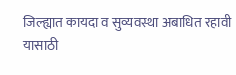जिल्ह्यात कायदा व सुव्यवस्था अबाधित रहावी यासाठी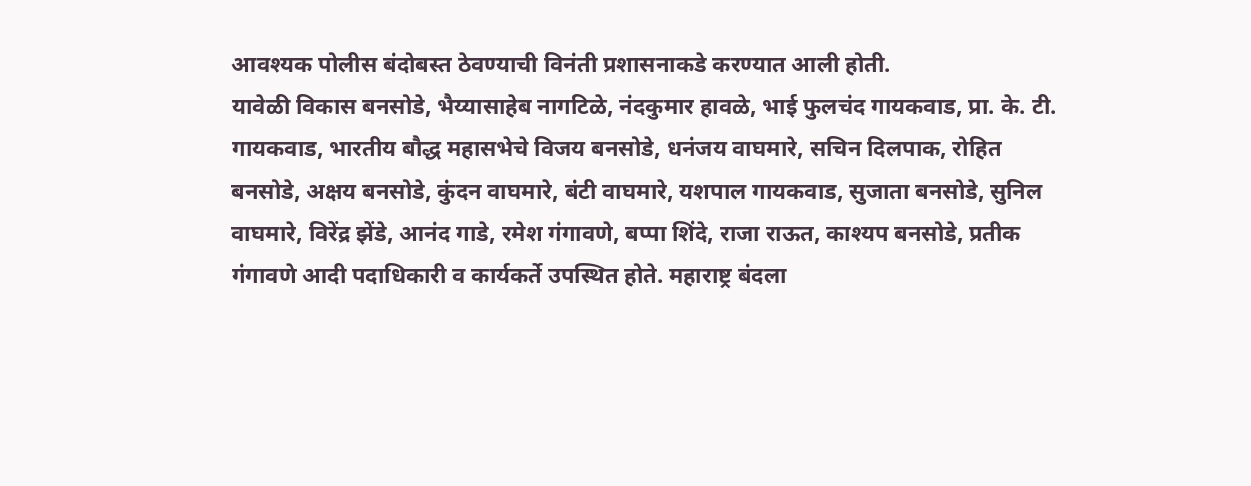आवश्यक पोलीस बंदोबस्त ठेवण्याची विनंती प्रशासनाकडे करण्यात आली होती.
यावेळी विकास बनसोडे, भैय्यासाहेब नागटिळे, नंदकुमार हावळे, भाई फुलचंद गायकवाड, प्रा. के. टी. गायकवाड, भारतीय बौद्ध महासभेचे विजय बनसोडे, धनंजय वाघमारे, सचिन दिलपाक, रोहित बनसोडे, अक्षय बनसोडे, कुंदन वाघमारे, बंटी वाघमारे, यशपाल गायकवाड, सुजाता बनसोडे, सुनिल वाघमारे, विरेंद्र झेंडे, आनंद गाडे, रमेश गंगावणे, बप्पा शिंदे, राजा राऊत, काश्यप बनसोडे, प्रतीक गंगावणे आदी पदाधिकारी व कार्यकर्ते उपस्थित होते. महाराष्ट्र बंदला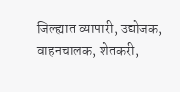जिल्ह्यात व्यापारी, उद्योजक, वाहनचालक, शेतकरी,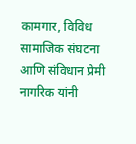कामगार, विविध सामाजिक संघटना आणि संविधान प्रेमी नागरिक यांनी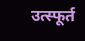उत्स्फूर्त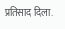प्रतिसाद दिला.